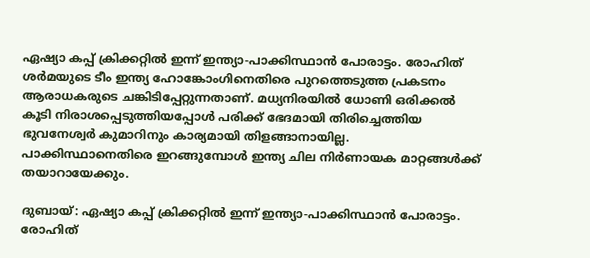ഏഷ്യാ കപ്പ് ക്രിക്കറ്റില്‍ ഇന്ന് ഇന്ത്യാ-പാക്കിസ്ഥാന്‍ പോരാട്ടം. രോഹിത് ശര്‍മയുടെ ടീം ഇന്ത്യ ഹോങ്കോംഗിനെതിരെ പുറത്തെടുത്ത പ്രകടനം ആരാധകരുടെ ചങ്കിടിപ്പേറ്റുന്നതാണ്. മധ്യനിരയില്‍ ധോണി ഒരിക്കല്‍ കൂടി നിരാശപ്പെടുത്തിയപ്പോള്‍ പരിക്ക് ഭേദമായി തിരിച്ചെത്തിയ ഭുവനേശ്വര്‍ കുമാറിനും കാര്യമായി തിളങ്ങാനായില്ല. പാക്കിസ്ഥാനെതിരെ ഇറങ്ങുമ്പോള്‍ ഇന്ത്യ ചില നിര്‍ണായക മാറ്റങ്ങള്‍ക്ക് തയാറായേക്കും.

ദുബായ്: ഏഷ്യാ കപ്പ് ക്രിക്കറ്റില്‍ ഇന്ന് ഇന്ത്യാ-പാക്കിസ്ഥാന്‍ പോരാട്ടം. രോഹിത്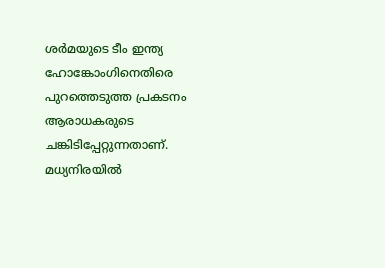ശര്‍മയുടെ ടീം ഇന്ത്യ ഹോങ്കോംഗിനെതിരെ പുറത്തെടുത്ത പ്രകടനം ആരാധകരുടെ ചങ്കിടിപ്പേറ്റുന്നതാണ്. മധ്യനിരയില്‍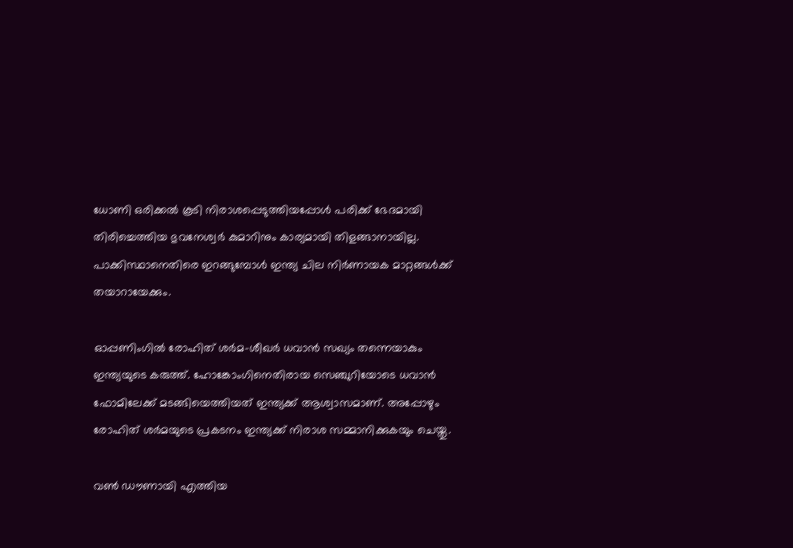ധോണി ഒരിക്കല്‍ കൂടി നിരാശപ്പെടുത്തിയപ്പോള്‍ പരിക്ക് ഭേദമായി തിരിച്ചെത്തിയ ഭുവനേശ്വര്‍ കുമാറിനും കാര്യമായി തിളങ്ങാനായില്ല. പാക്കിസ്ഥാനെതിരെ ഇറങ്ങുമ്പോള്‍ ഇന്ത്യ ചില നിര്‍ണായക മാറ്റങ്ങള്‍ക്ക് തയാറായേക്കും.

ഓപ്പണിംഗില്‍ രോഹിത് ശര്‍മ-ശീഖര്‍ ധവാന്‍ സഖ്യം തന്നെയാകും ഇന്ത്യയുടെ കരുത്ത്. ഹോങ്കോംഗിനെതിരായ സെഞ്ചുറിയോടെ ധവാന്‍ ഫോമിലേക്ക് മടങ്ങിയെത്തിയത് ഇന്ത്യക്ക് ആശ്വാസമാണ്. അപ്പോഴും രോഹിത് ശര്‍മയുടെ പ്രകടനം ഇന്ത്യക്ക് നിരാശ സമ്മാനിക്കുകയും ചെയ്തു.

വണ്‍ ഡൗണായി എത്തിയ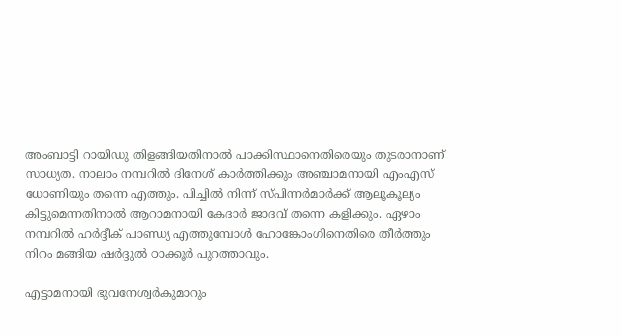അംബാട്ടി റായിഡു തിളങ്ങിയതിനാല്‍ പാക്കിസ്ഥാനെതിരെയും തുടരാനാണ് സാധ്യത. നാലാം നമ്പറില്‍ ദിനേശ് കാര്‍ത്തിക്കും അഞ്ചാമനായി എംഎസ് ധോണിയും തന്നെ എത്തും. പിച്ചില്‍ നിന്ന് സ്പിന്നര്‍മാര്‍ക്ക് ആലൂകൂല്യം കിട്ടുമെന്നതിനാല്‍ ആറാമനായി കേദാര്‍ ജാദവ് തന്നെ കളിക്കും. ഏഴാം നമ്പറില്‍ ഹര്‍ദ്ദീക് പാണ്ഡ്യ എത്തുമ്പോള്‍ ഹോങ്കോംഗിനെതിരെ തീര്‍ത്തും നിറം മങ്ങിയ ഷര്‍ദ്ദുല്‍ ഠാക്കൂര്‍ പുറത്താവും.

എട്ടാമനായി ഭുവനേശ്വര്‍കുമാറും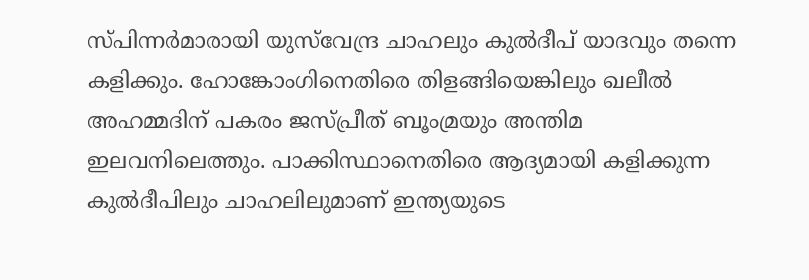സ്പിന്നര്‍മാരായി യുസ്‌വേന്ദ്ര ചാഹലും കുല്‍ദീപ് യാദവും തന്നെ കളിക്കും. ഹോങ്കോംഗിനെതിരെ തിളങ്ങിയെങ്കിലും ഖലീല്‍ അഹമ്മദിന് പകരം ജസ്പ്രീത് ബൂംമ്രയും അന്തിമ ഇലവനിലെത്തും. പാക്കിസ്ഥാനെതിരെ ആദ്യമായി കളിക്കുന്ന കുല്‍ദീപിലും ചാഹലിലുമാണ് ഇന്ത്യയുടെ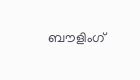ബൗളിംഗ്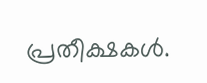പ്രതീക്ഷകള്‍.